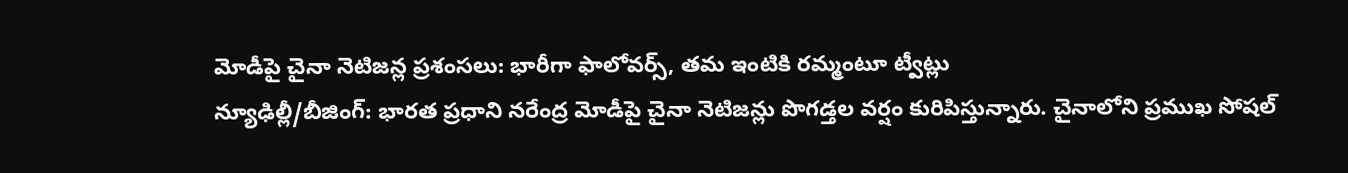మోడీపై చైనా నెటిజన్ల ప్రశంసలు: భారీగా ఫాలోవర్స్, తమ ఇంటికి రమ్మంటూ ట్వీట్లు
న్యూఢిల్లీ/బీజింగ్: భారత ప్రధాని నరేంద్ర మోడీపై చైనా నెటిజన్లు పొగడ్తల వర్షం కురిపిస్తున్నారు. చైనాలోని ప్రముఖ సోషల్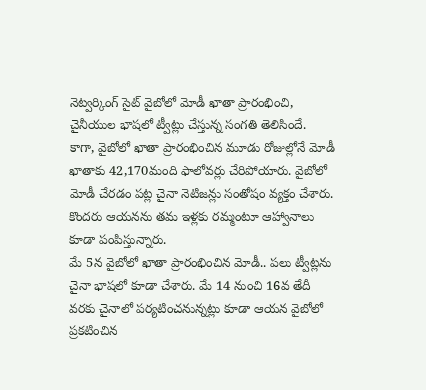నెట్వర్కింగ్ సైట్ వైబోలో మోడీ ఖాతా ప్రారంభించి, చైనీయుల భాషలో ట్వీట్లు చేస్తున్న సంగతి తెలిసిందే.
కాగా, వైబోలో ఖాతా ప్రారంభించిన మూడు రోజుల్లోనే మోడీ ఖాతాకు 42,170మంది ఫాలోవర్లు చేరిపోయారు. వైబోలో మోడీ చేరడం పట్ల చైనా నెటిజన్లు సంతోషం వ్యక్తం చేశారు. కొందరు ఆయనను తమ ఇళ్లకు రమ్మంటూ ఆహ్వానాలు కూడా పంపిస్తున్నారు.
మే 5న వైబోలో ఖాతా ప్రారంభించిన మోడీ.. పలు ట్వీట్లను చైనా భాషలో కూడా చేశారు. మే 14 నుంచి 16వ తేదీ వరకు చైనాలో పర్యటించనున్నట్లు కూడా ఆయన వైబోలో ప్రకటించిన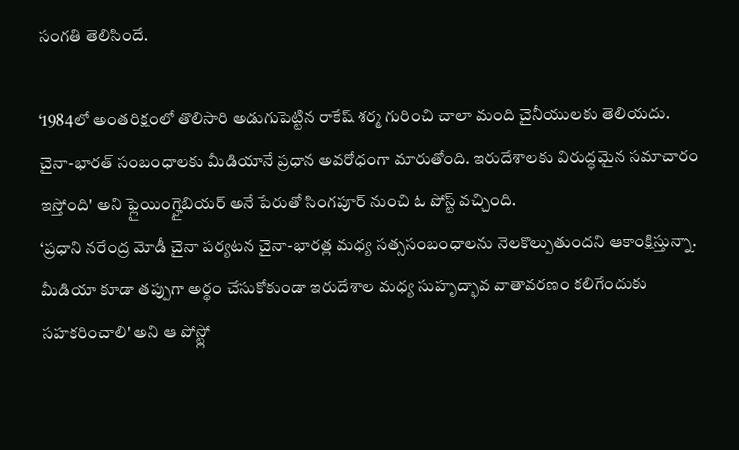సంగతి తెలిసిందే.

‘1984లో అంతరిక్షంలో తొలిసారి అడుగుపెట్టిన రాకేష్ శర్మ గురించి చాలా మంది చైనీయులకు తెలియదు. చైనా-భారత్ సంబంధాలకు మీడియానే ప్రధాన అవరోధంగా మారుతోంది. ఇరుదేశాలకు విరుద్ధమైన సమాచారం ఇస్తోంది' అని ఫ్లైయింగ్హైబియర్ అనే పేరుతో సింగపూర్ నుంచి ఓ పోస్ట్ వచ్చింది.
‘ప్రధాని నరేంద్ర మోడీ చైనా పర్యటన చైనా-భారత్ల మధ్య సత్ససంబంధాలను నెలకొల్పుతుందని ఆకాంక్షిస్తున్నా. మీడియా కూడా తప్పుగా అర్థం చేసుకోకుండా ఇరుదేశాల మధ్య సుహృద్భావ వాతావరణం కలిగేందుకు సహకరించాలి' అని ఆ పోస్ట్లో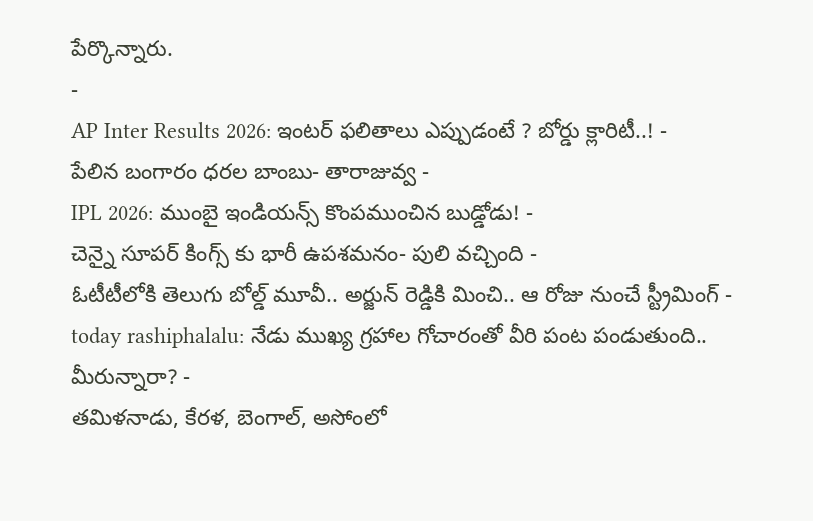పేర్కొన్నారు.
-
AP Inter Results 2026: ఇంటర్ ఫలితాలు ఎప్పుడంటే ? బోర్డు క్లారిటీ..! -
పేలిన బంగారం ధరల బాంబు- తారాజువ్వ -
IPL 2026: ముంబై ఇండియన్స్ కొంపముంచిన బుడ్డోడు! -
చెన్నై సూపర్ కింగ్స్ కు భారీ ఉపశమనం- పులి వచ్చింది -
ఓటీటీలోకి తెలుగు బోల్డ్ మూవీ.. అర్జున్ రెడ్డికి మించి.. ఆ రోజు నుంచే స్ట్రీమింగ్ -
today rashiphalalu: నేడు ముఖ్య గ్రహాల గోచారంతో వీరి పంట పండుతుంది.. మీరున్నారా? -
తమిళనాడు, కేరళ, బెంగాల్, అసోంలో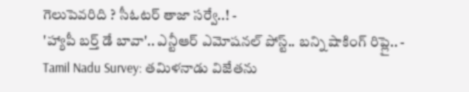గెలుపెవరిది ? సీఓటర్ తాజా సర్వే..! -
'హ్యాపీ బర్త్ డే బావా'.. ఎన్టీఆర్ ఎమోషనల్ పోస్ట్.. బన్ని షాకింగ్ రిప్లై.. -
Tamil Nadu Survey: తమిళనాడు విజేతను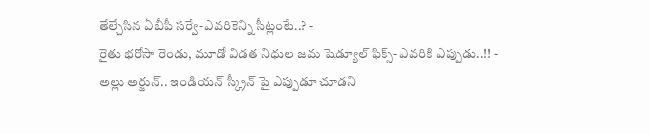తేల్చేసిన ఏబీపీ సర్వే-ఎవరికెన్ని సీట్లంటే..? -
రైతు భరోసా రెండు, మూడో విడత నిధుల జమ షెడ్యూల్ ఫిక్స్- ఎవరికి ఎప్పుడు..!! -
అల్లు అర్జున్.. ఇండియన్ స్క్రీన్ పై ఎప్పుడూ చూడని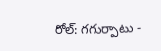రోల్: గగుర్పాటు -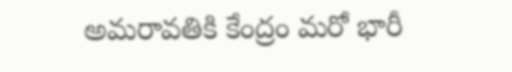అమరావతికి కేంద్రం మరో భారీ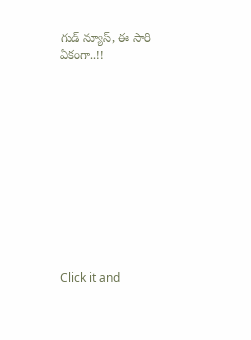గుడ్ న్యూస్, ఈ సారి ఏకంగా..!!












Click it and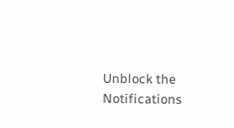Unblock the Notifications